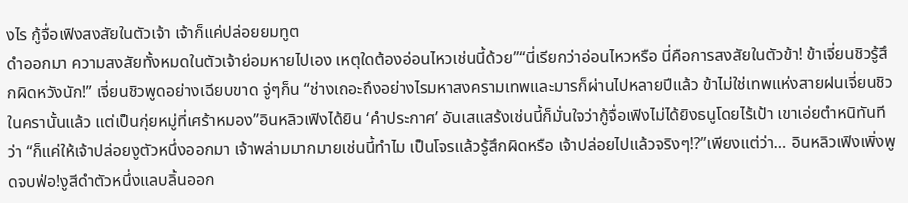งไร กู้จื่อเฟิงสงสัยในตัวเจ้า เจ้าก็แค่ปล่อยยมทูต
ดำออกมา ความสงสัยทั้งหมดในตัวเจ้าย่อมหายไปเอง เหตุใดต้องอ่อนไหวเช่นนี้ด้วย”“นี่เรียกว่าอ่อนไหวหรือ นี่คือการสงสัยในตัวข้า! ข้าเจี่ยนชิวรู้สึกผิดหวังนัก!” เจี่ยนชิวพูดอย่างเฉียบขาด จู่ๆก็น “ช่างเถอะถึงอย่างไรมหาสงครามเทพและมารก็ผ่านไปหลายปีแล้ว ข้าไม่ใช่เทพแห่งสายฝนเจี่ยนชิวในครานั้นแล้ว แต่เป็นกุ่ยหมู่ที่เศร้าหมอง”อินหลิวเฟิงได้ยิน ‘คำประกาศ’ อันเสแสร้งเช่นนี้ก็มั่นใจว่ากู้จื่อเฟิงไม่ได้ยิงธนูโดยไร้เป้า เขาเอ่ยตำหนิทันทีว่า “ก็แค่ให้เจ้าปล่อยงูตัวหนึ่งออกมา เจ้าพล่ามมากมายเช่นนี้ทำไม เป็นโจรแล้วรู้สึกผิดหรือ เจ้าปล่อยไปแล้วจริงๆ!?”เพียงแต่ว่า… อินหลิวเฟิงเพิ่งพูดจบฟ่อ!งูสีดำตัวหนึ่งแลบลิ้นออก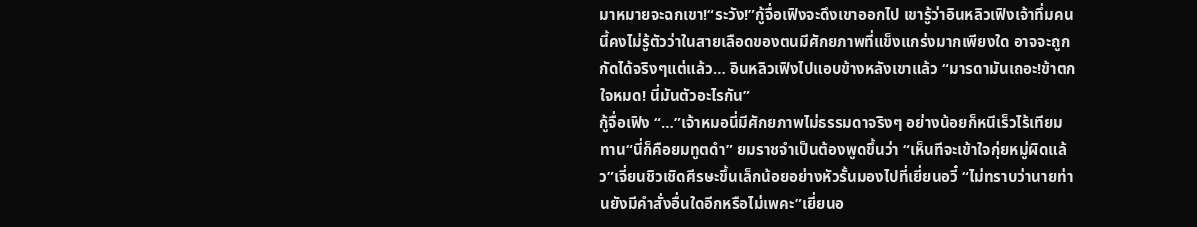มาหมายจะฉกเขา!“ระวัง!”กู้จื่อเฟิงจะดึงเขาออกไป เขารู้ว่าอินหลิวเฟิงเจ้าทึ่มคนนี้คงไม่รู้ตัวว่าในสายเลือดของตนมีศักยภาพที่แข็งแกร่งมากเพียงใด อาจจะถูกกัดได้จริงๆแต่แล้ว… อินหลิวเฟิงไปแอบข้างหลังเขาแล้ว “มารดามันเถอะ!ข้าตกใจหมด! นี่มันตัวอะไรกัน”
กู้จื่อเฟิง “…”เจ้าหมอนี่มีศักยภาพไม่ธรรมดาจริงๆ อย่างน้อยก็หนีเร็วไร้เทียมทาน“นี่ก็คือยมทูตดำ” ยมราชจำเป็นต้องพูดขึ้นว่า “เห็นทีจะเข้าใจกุ่ยหมู่ผิดแล้ว”เจี่ยนชิวเชิดศีรษะขึ้นเล็กน้อยอย่างหัวรั้นมองไปที่เยี่ยนอวี๋ “ไม่ทราบว่านายท่านยังมีคำสั่งอื่นใดอีกหรือไม่เพคะ”เยี่ยนอ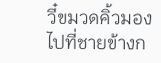วี๋ขมวดคิ้วมองไปที่ชายข้างก